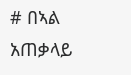# በኣል አጠቃላይ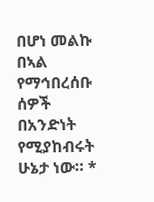በሆነ መልኩ በኣል የማኅበረሰቡ ሰዎች በአንድነት የሚያከብሩት ሁኔታ ነው። *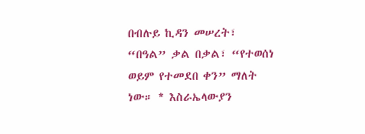በብሉይ ኪዳን መሠረት፣ “በዓል” ቃል በቃል፣ “የተወሰነ ወይም የተመደበ ቀን” ማለት ነው። * እስራኤላውያን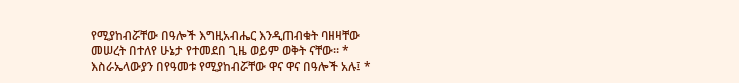የሚያከብሯቸው በዓሎች እግዚአብሔር እንዲጠብቁት ባዘዛቸው መሠረት በተለየ ሁኔታ የተመደበ ጊዜ ወይም ወቅት ናቸው። * እስራኤላውያን በየዓመቱ የሚያከብሯቸው ዋና ዋና በዓሎች አሉ፤ *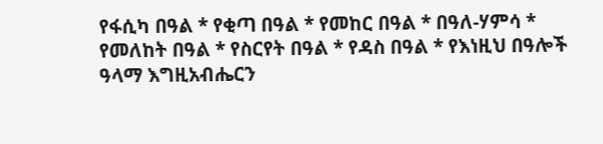የፋሲካ በዓል * የቂጣ በዓል * የመከር በዓል * በዓለ-ሃምሳ * የመለከት በዓል * የስርየት በዓል * የዳስ በዓል * የእነዚህ በዓሎች ዓላማ እግዚአብሔርን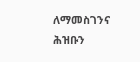ለማመስገንና ሕዝቡን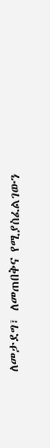ለመታደግ፣ ለመጠበቅና የሚያስፈልገውን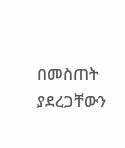በመስጠት ያደረጋቸውን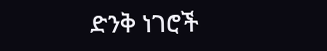ድንቅ ነገሮች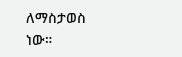ለማስታወስ ነው።